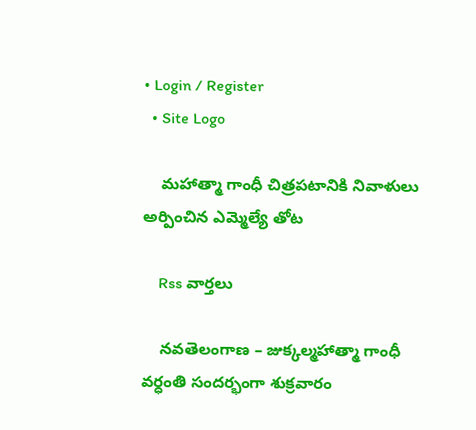• Login / Register
  • Site Logo

    మహాత్మా గాంధీ చిత్రపటానికి నివాళులు అర్పించిన ఎమ్మెల్యే తోట

    Rss వార్తలు

    నవతెలంగాణ – జుక్కల్మహాత్మా గాంధీ  వర్ధంతి సందర్భంగా శుక్రవారం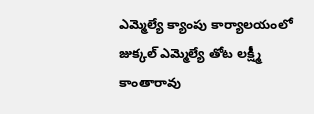ఎమ్మెల్యే క్యాంపు కార్యాలయంలో జుక్కల్ ఎమ్మెల్యే తోట లక్ష్మీ కాంతారావు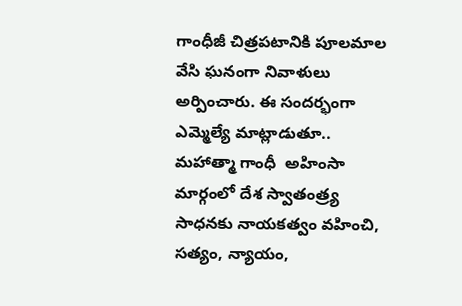గాంధీజీ చిత్రపటానికి పూలమాల వేసి ఘనంగా నివాళులు అర్పించారు. ఈ సందర్భంగా ఎమ్మెల్యే మాట్లాడుతూ.. మహాత్మా గాంధీ  అహింసా మార్గంలో దేశ స్వాతంత్ర్య సాధనకు నాయకత్వం వహించి, సత్యం, న్యాయం,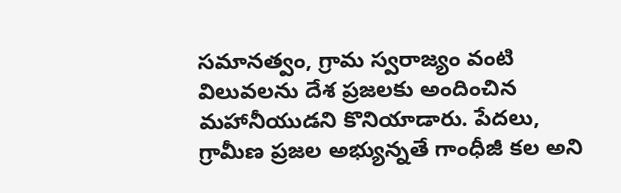సమానత్వం, గ్రామ స్వరాజ్యం వంటి విలువలను దేశ ప్రజలకు అందించిన మహానీయుడని కొనియాడారు. పేదలు, గ్రామీణ ప్రజల అభ్యున్నతే గాంధీజీ కల అని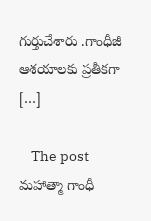గుర్తుచేశారు .గాంధీజీ ఆశయాలకు ప్రతీకగా […]

    The post మహాత్మా గాంధీ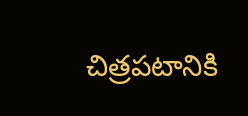చిత్రపటానికి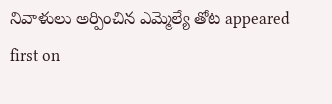నివాళులు అర్పించిన ఎమ్మెల్యే తోట appeared first on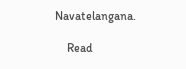Navatelangana.

    Read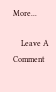More...

    Leave A Comment